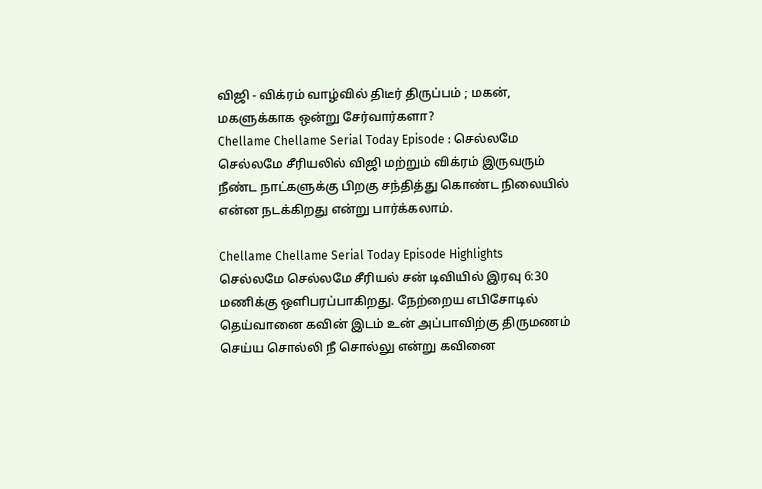விஜி - விக்ரம் வாழ்வில் திடீர் திருப்பம் ; மகன், மகளுக்காக ஒன்று சேர்வார்களா?
Chellame Chellame Serial Today Episode : செல்லமே செல்லமே சீரியலில் விஜி மற்றும் விக்ரம் இருவரும் நீண்ட நாட்களுக்கு பிறகு சந்தித்து கொண்ட நிலையில் என்ன நடக்கிறது என்று பார்க்கலாம்.

Chellame Chellame Serial Today Episode Highlights
செல்லமே செல்லமே சீரியல் சன் டிவியில் இரவு 6:30 மணிக்கு ஒளிபரப்பாகிறது. நேற்றைய எபிசோடில் தெய்வானை கவின் இடம் உன் அப்பாவிற்கு திருமணம் செய்ய சொல்லி நீ சொல்லு என்று கவினை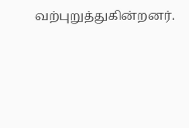வற்புறுத்துகின்றனர்.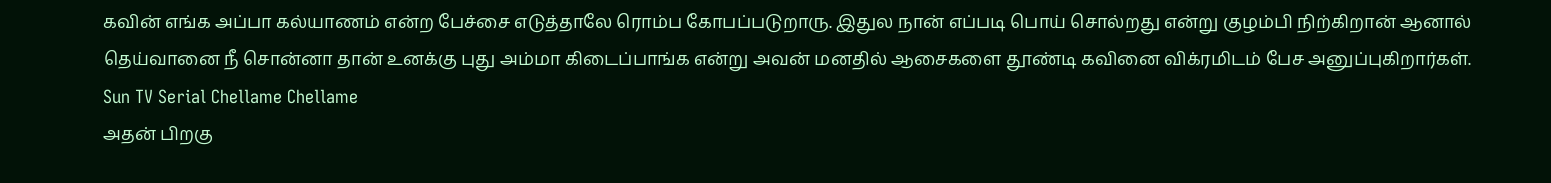கவின் எங்க அப்பா கல்யாணம் என்ற பேச்சை எடுத்தாலே ரொம்ப கோபப்படுறாரு. இதுல நான் எப்படி பொய் சொல்றது என்று குழம்பி நிற்கிறான் ஆனால் தெய்வானை நீ சொன்னா தான் உனக்கு புது அம்மா கிடைப்பாங்க என்று அவன் மனதில் ஆசைகளை தூண்டி கவினை விக்ரமிடம் பேச அனுப்புகிறார்கள்.
Sun TV Serial Chellame Chellame
அதன் பிறகு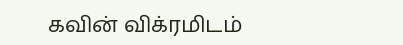கவின் விக்ரமிடம்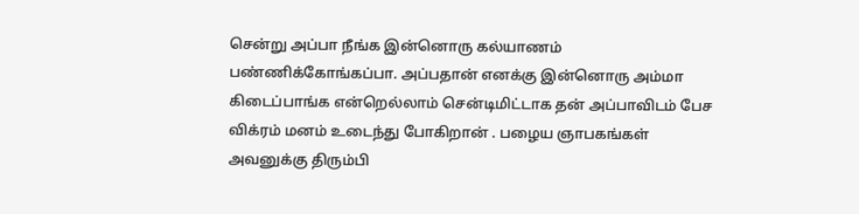சென்று அப்பா நீங்க இன்னொரு கல்யாணம் பண்ணிக்கோங்கப்பா. அப்பதான் எனக்கு இன்னொரு அம்மா கிடைப்பாங்க என்றெல்லாம் சென்டிமிட்டாக தன் அப்பாவிடம் பேச விக்ரம் மனம் உடைந்து போகிறான் . பழைய ஞாபகங்கள் அவனுக்கு திரும்பி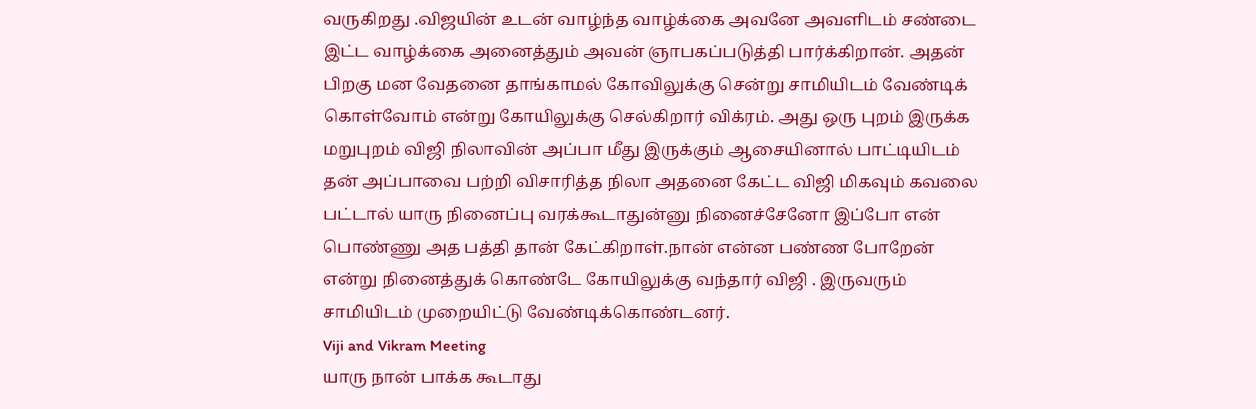வருகிறது .விஜயின் உடன் வாழ்ந்த வாழ்க்கை அவனே அவளிடம் சண்டை இட்ட வாழ்க்கை அனைத்தும் அவன் ஞாபகப்படுத்தி பார்க்கிறான். அதன் பிறகு மன வேதனை தாங்காமல் கோவிலுக்கு சென்று சாமியிடம் வேண்டிக் கொள்வோம் என்று கோயிலுக்கு செல்கிறார் விக்ரம். அது ஒரு புறம் இருக்க மறுபுறம் விஜி நிலாவின் அப்பா மீது இருக்கும் ஆசையினால் பாட்டியிடம் தன் அப்பாவை பற்றி விசாரித்த நிலா அதனை கேட்ட விஜி மிகவும் கவலை பட்டால் யாரு நினைப்பு வரக்கூடாதுன்னு நினைச்சேனோ இப்போ என் பொண்ணு அத பத்தி தான் கேட்கிறாள்.நான் என்ன பண்ண போறேன் என்று நினைத்துக் கொண்டே கோயிலுக்கு வந்தார் விஜி . இருவரும் சாமியிடம் முறையிட்டு வேண்டிக்கொண்டனர்.
Viji and Vikram Meeting
யாரு நான் பாக்க கூடாது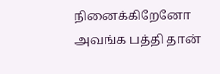நினைக்கிறேனோ அவங்க பத்தி தான்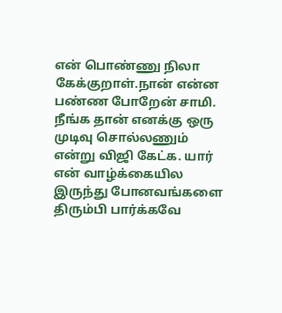என் பொண்ணு நிலா கேக்குறாள்.நான் என்ன பண்ண போறேன் சாமி. நீங்க தான் எனக்கு ஒரு முடிவு சொல்லணும் என்று விஜி கேட்க. யார் என் வாழ்க்கையில இருந்து போனவங்களை திரும்பி பார்க்கவே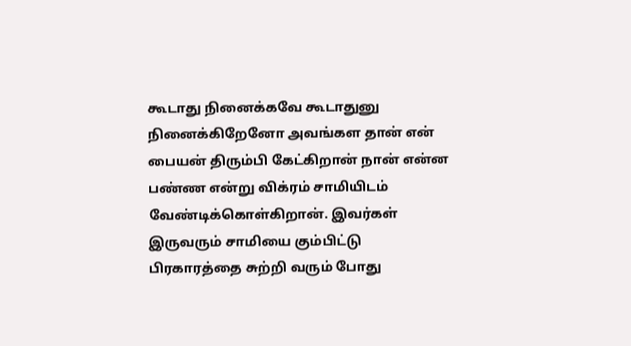கூடாது நினைக்கவே கூடாதுனு நினைக்கிறேனோ அவங்கள தான் என் பையன் திரும்பி கேட்கிறான் நான் என்ன பண்ண என்று விக்ரம் சாமியிடம் வேண்டிக்கொள்கிறான். இவர்கள் இருவரும் சாமியை கும்பிட்டு பிரகாரத்தை சுற்றி வரும் போது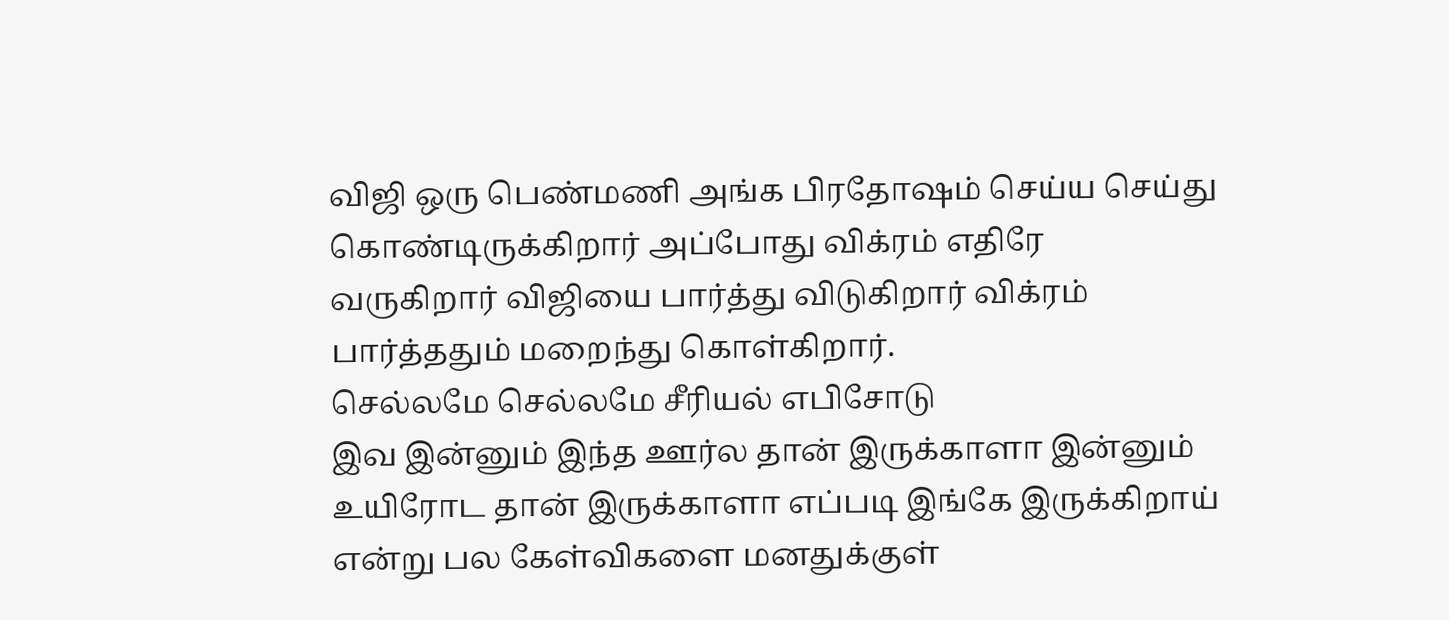விஜி ஒரு பெண்மணி அங்க பிரதோஷம் செய்ய செய்து கொண்டிருக்கிறார் அப்போது விக்ரம் எதிரே வருகிறார் விஜியை பார்த்து விடுகிறார் விக்ரம் பார்த்ததும் மறைந்து கொள்கிறார்.
செல்லமே செல்லமே சீரியல் எபிசோடு
இவ இன்னும் இந்த ஊர்ல தான் இருக்காளா இன்னும் உயிரோட தான் இருக்காளா எப்படி இங்கே இருக்கிறாய் என்று பல கேள்விகளை மனதுக்குள்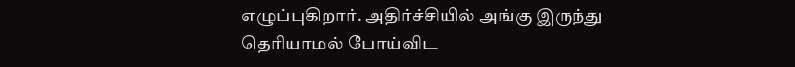எழுப்புகிறார். அதிர்ச்சியில் அங்கு இருந்து தெரியாமல் போய்விட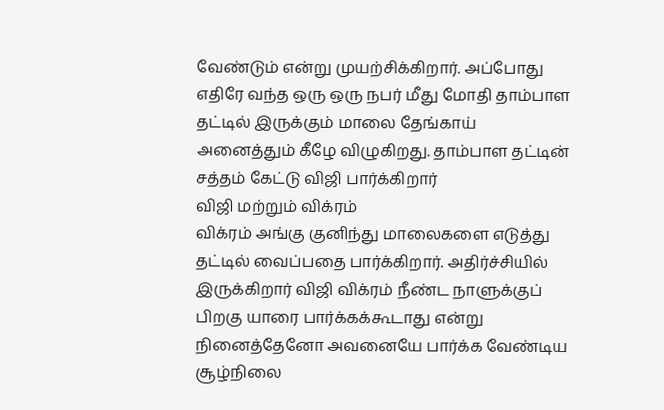வேண்டும் என்று முயற்சிக்கிறார். அப்போது எதிரே வந்த ஒரு ஒரு நபர் மீது மோதி தாம்பாள தட்டில் இருக்கும் மாலை தேங்காய் அனைத்தும் கீழே விழுகிறது. தாம்பாள தட்டின் சத்தம் கேட்டு விஜி பார்க்கிறார்
விஜி மற்றும் விக்ரம்
விக்ரம் அங்கு குனிந்து மாலைகளை எடுத்து தட்டில் வைப்பதை பார்க்கிறார். அதிர்ச்சியில் இருக்கிறார் விஜி விக்ரம் நீண்ட நாளுக்குப் பிறகு யாரை பார்க்கக்கூடாது என்று நினைத்தேனோ அவனையே பார்க்க வேண்டிய சூழ்நிலை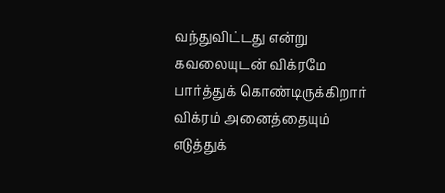வந்துவிட்டது என்று கவலையுடன் விக்ரமே பார்த்துக் கொண்டிருக்கிறார் விக்ரம் அனைத்தையும் எடுத்துக்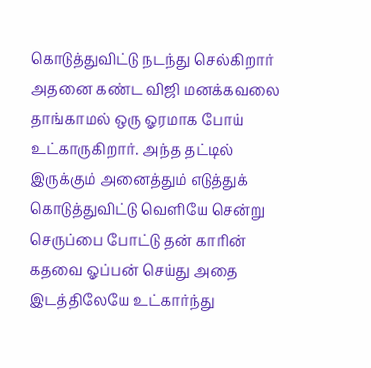கொடுத்துவிட்டு நடந்து செல்கிறார் அதனை கண்ட விஜி மனக்கவலை தாங்காமல் ஒரு ஓரமாக போய் உட்காருகிறார். அந்த தட்டில் இருக்கும் அனைத்தும் எடுத்துக் கொடுத்துவிட்டு வெளியே சென்று செருப்பை போட்டு தன் காரின் கதவை ஓப்பன் செய்து அதை இடத்திலேயே உட்கார்ந்து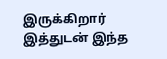இருக்கிறார் இத்துடன் இந்த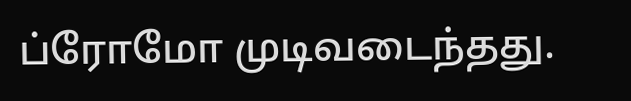ப்ரோமோ முடிவடைந்தது.